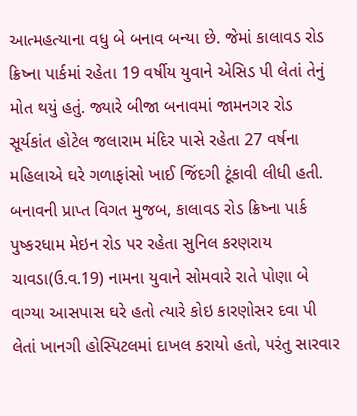આત્મહત્યાના વધુ બે બનાવ બન્યા છે. જેમાં કાલાવડ રોડ ક્રિષ્ના પાર્કમાં રહેતા 19 વર્ષીય યુવાને એસિડ પી લેતાં તેનું મોત થયું હતું. જ્યારે બીજા બનાવમાં જામનગર રોડ સૂર્યકાંત હોટેલ જલારામ મંદિર પાસે રહેતા 27 વર્ષના મહિલાએ ઘરે ગળાફાંસો ખાઈ જિંદગી ટૂંકાવી લીધી હતી.
બનાવની પ્રાપ્ત વિગત મુજબ, કાલાવડ રોડ ક્રિષ્ના પાર્ક પુષ્કરધામ મેઇન રોડ પર રહેતા સુનિલ કરણરાય ચાવડા(ઉ.વ.19) નામના યુવાને સોમવારે રાતે પોણા બે વાગ્યા આસપાસ ઘરે હતો ત્યારે કોઇ કારણોસર દવા પી લેતાં ખાનગી હોસ્પિટલમાં દાખલ કરાયો હતો, પરંતુ સારવાર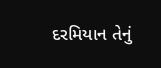દરમિયાન તેનું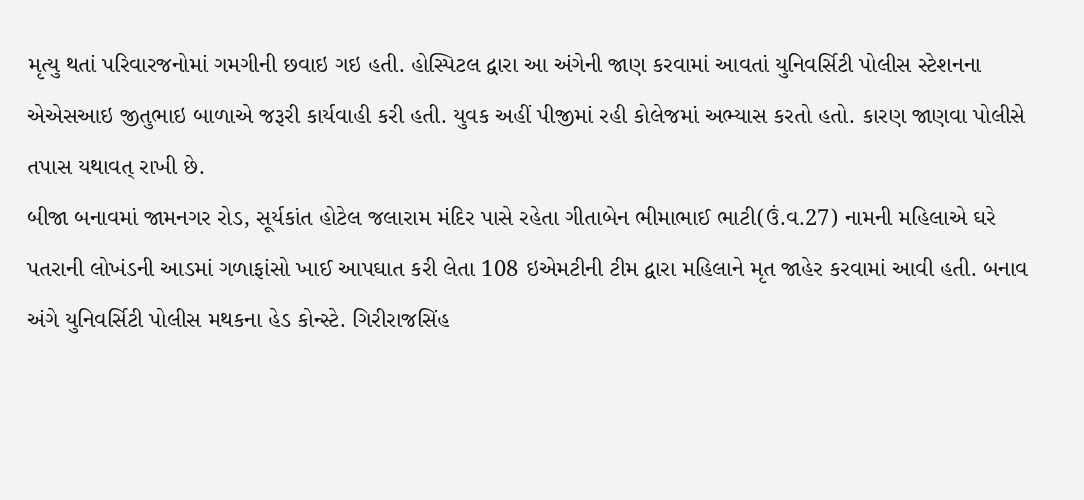મૃત્યુ થતાં પરિવારજનોમાં ગમગીની છવાઇ ગઇ હતી. હોસ્પિટલ દ્વારા આ અંગેની જાણ કરવામાં આવતાં યુનિવર્સિટી પોલીસ સ્ટેશનના એએસઆઇ જીતુભાઇ બાળાએ જરૂરી કાર્યવાહી કરી હતી. યુવક અહીં પીજીમાં રહી કોલેજમાં અભ્યાસ કરતો હતો. કારણ જાણવા પોલીસે તપાસ યથાવત્ રાખી છે.
બીજા બનાવમાં જામનગર રોડ, સૂર્યકાંત હોટેલ જલારામ મંદિર પાસે રહેતા ગીતાબેન ભીમાભાઈ ભાટી(ઉં.વ.27) નામની મહિલાએ ઘરે પતરાની લોખંડની આડમાં ગળાફાંસો ખાઈ આપઘાત કરી લેતા 108 ઇએમટીની ટીમ દ્વારા મહિલાને મૃત જાહેર કરવામાં આવી હતી. બનાવ અંગે યુનિવર્સિટી પોલીસ મથકના હેડ કોન્સ્ટે. ગિરીરાજસિંહ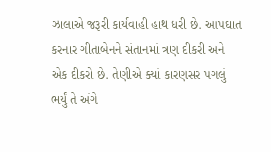ઝાલાએ જરૂરી કાર્યવાહી હાથ ધરી છે. આપઘાત કરનાર ગીતાબેનને સંતાનમાં ત્રણ દીકરી અને એક દીકરો છે. તેણીએ ક્યાં કારણસર પગલું ભર્યું તે અંગે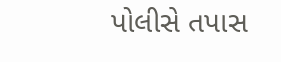પોલીસે તપાસ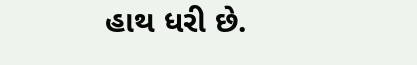હાથ ધરી છે.